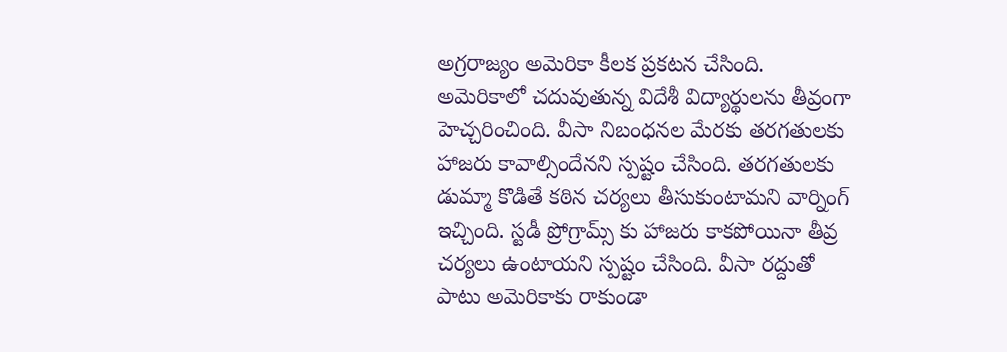అగ్రరాజ్యం అమెరికా కీలక ప్రకటన చేసింది. అమెరికాలో చదువుతున్న విదేశీ విద్యార్థులను తీవ్రంగా హెచ్చరించింది. వీసా నిబంధనల మేరకు తరగతులకు హాజరు కావాల్సిందేనని స్పష్టం చేసింది. తరగతులకు డుమ్మా కొడితే కఠిన చర్యలు తీసుకుంటామని వార్నింగ్ ఇచ్చింది. స్టడీ ప్రోగ్రామ్స్ కు హాజరు కాకపోయినా తీవ్ర చర్యలు ఉంటాయని స్పష్టం చేసింది. వీసా రద్దుతో పాటు అమెరికాకు రాకుండా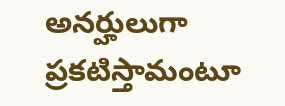అనర్హులుగా ప్రకటిస్తామంటూ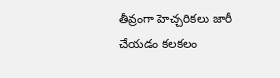తీవ్రంగా హెచ్చరికలు జారీ చేయడం కలకలం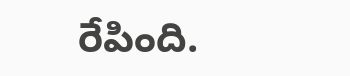రేపింది.